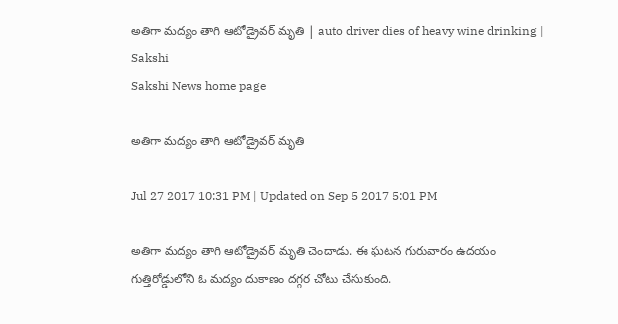అతిగా మద్యం తాగి ఆటోడ్రైవర్‌ మృతి | auto driver dies of heavy wine drinking | Sakshi
Sakshi News home page

అతిగా మద్యం తాగి ఆటోడ్రైవర్‌ మృతి

Jul 27 2017 10:31 PM | Updated on Sep 5 2017 5:01 PM

అతిగా మద్యం తాగి ఆటోడ్రైవర్‌ మృతి చెందాడు. ఈ ఘటన గురువారం ఉదయం గుత్తిరోడ్డులోని ఓ మద్యం దుకాణం దగ్గర చోటు చేసుకుంది.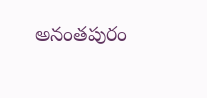అనంతపురం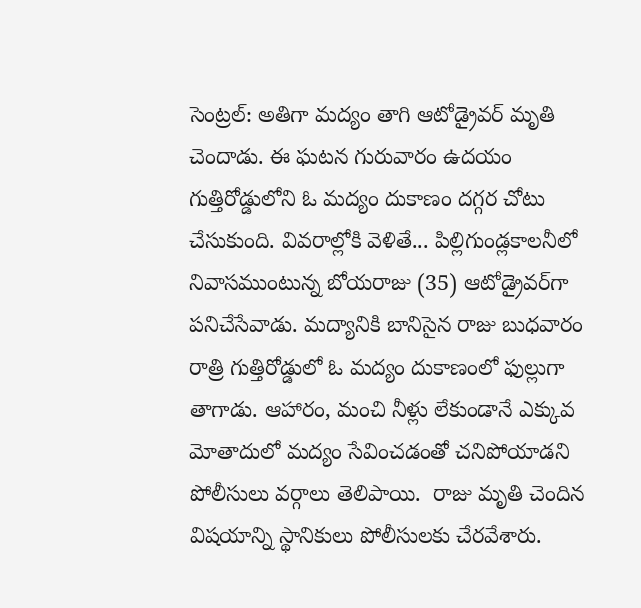సెంట్రల్‌: అతిగా మద్యం తాగి ఆటోడ్రైవర్‌ మృతి చెందాడు. ఈ ఘటన గురువారం ఉదయం గుత్తిరోడ్డులోని ఓ మద్యం దుకాణం దగ్గర చోటు చేసుకుంది. వివరాల్లోకి వెళితే... పిల్లిగుండ్లకాలనీలో నివాసముంటున్న బోయరాజు (35) ఆటోడ్రైవర్‌గా పనిచేసేవాడు. మద్యానికి బానిసైన రాజు బుధవారం రాత్రి గుత్తిరోడ్డులో ఓ మద్యం దుకాణంలో ఫుల్లుగా తాగాడు. ఆహారం, మంచి నీళ్లు లేకుండానే ఎక్కువ మోతాదులో మద్యం సేవించడంతో చనిపోయాడని పోలీసులు వర్గాలు తెలిపాయి.  రాజు మృతి చెందిన విషయాన్ని స్థానికులు పోలీసులకు చేరవేశారు.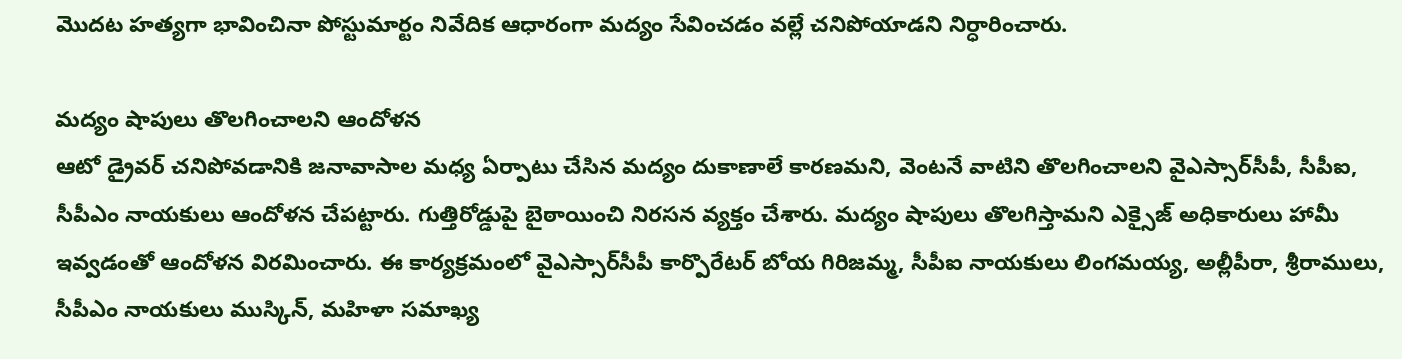మొదట హత్యగా భావించినా పోస్టుమార్టం నివేదిక ఆధారంగా మద్యం సేవించడం వల్లే చనిపోయాడని నిర్ధారించారు.

మద్యం షాపులు తొలగించాలని ఆందోళన
ఆటో డ్రైవర్‌ చనిపోవడానికి జనావాసాల మధ్య ఏర్పాటు చేసిన మద్యం దుకాణాలే కారణమని, వెంటనే వాటిని తొలగించాలని వైఎస్సార్‌సీపీ, సీపీఐ, సీపీఎం నాయకులు ఆందోళన చేపట్టారు. గుత్తిరోడ్డుపై బైఠాయించి నిరసన వ్యక్తం చేశారు. మద్యం షాపులు తొలగిస్తామని ఎక్సైజ్‌ అధికారులు హామీ ఇవ్వడంతో ఆందోళన విరమించారు. ఈ కార్యక్రమంలో వైఎస్సార్‌సీపీ కార్పొరేటర్‌ బోయ గిరిజమ్మ, సీపీఐ నాయకులు లింగమయ్య, అల్లీపీరా, శ్రీరాములు, సీపీఎం నాయకులు ముస్కిన్, మహిళా సమాఖ్య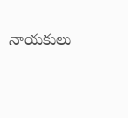నాయకులు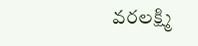వరలక్ష్మి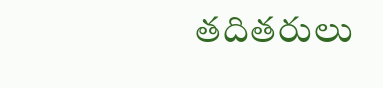తదితరులు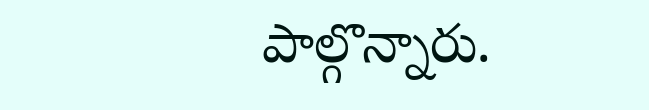పాల్గొన్నారు.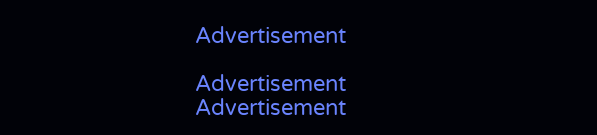Advertisement

Advertisement
Advertisement